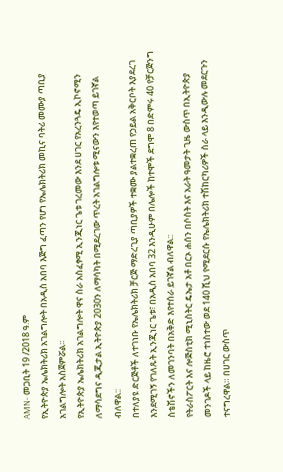AMN- መጋቢት 19 /2018 ዓ.ም
የኢትዮጵያ ኤሌክትሪክ አገልግሎት በአዲስ አበባ እጅግ ፈጣን የሆነ የኤሌክትሪክ መኪና ባትሪ መሙያ ጣቢያ አገልግሎት አስጀምሯል፡፡
የኢትዮጵያ ኤሌክትሪክ አገልግሎት ዋና ስራ አስፈፃሚ ኢንጂነር ጌቱ ገረመው እንደ ሀገር የአረንጓዴ ኢኮኖሚን ለማሳደግና ዲጂታል ኢትዮጵያ 2030ን ለማሳካት በሚደረገው ጥረት አገልግሎቱ ሚናውን እየተወጣ ይገኛል ብለዋል::
በተለያዩ ድርጅቶች ለተገነቡ የኤሌክትሪክ ቻርጅ ማድረጊያ ጣቢያዎች ተቋሙ ያልተቋረጠ የኃይል አቅርቦት እያደረገ እንደሚገኝ የገለጹት ኢንጂነር ጌቱ፣ በአዲስ አበባ 32 እንዲሁም በሌሎች ከተሞች ደግሞ 8 በድምሩ 40 የቻርጅንግ ስቴሽኖችን ለመገንባት በአቅድ እየተሰራ ይገኛል ብለዋል::
የትራስፖርት እና ሎጅስቲክ ሚኒስትር ዴኤታ አቶ በርኦ ሐሰን በሶስት እና አራት ዓመታት ጊዜ ውስጥ በኢትዮጵያ መንገዶች ላይ ከዜሮ ተነስተው ወደ 140 ሺህ የሚደርሱ የኤሌክትሪክ ተሽከርካሪዎች ስራ ላይ እንዲውሉ መደርጉን ተናግረዋል። በሀገር ውስጥ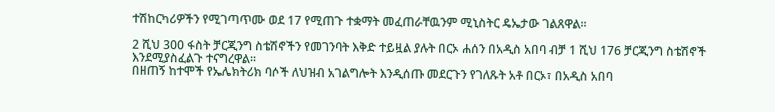ተሽከርካሪዎችን የሚገጣጥሙ ወደ 17 የሚጠጉ ተቋማት መፈጠራቸዉንም ሚኒስትር ዴኤታው ገልጸዋል።

2 ሺህ 300 ፋስት ቻርጂንግ ስቴሽኖችን የመገንባት እቅድ ተይዟል ያሉት በርኦ ሐሰን በአዲስ አበባ ብቻ 1 ሺህ 176 ቻርጂንግ ስቴሽኖች እንደሚያስፈልጉ ተናግረዋል፡፡
በዘጠኝ ከተሞች የኤሌክትሪክ ባሶች ለህዝብ አገልግሎት እንዲሰጡ መደርጉን የገለጹት አቶ በርኦ፣ በአዲስ አበባ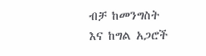ብቻ ከመንግስት እና ከግል አጋሮች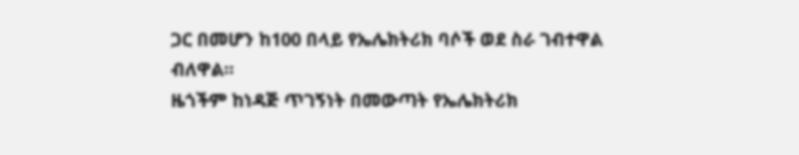ጋር በመሆን ከ100 በላይ የኤሌክትሪክ ባሶች ወደ ስራ ገብተዋል ብለዋል።
ዜጎችም ከነዳጅ ጥገኝነት በመውጣት የኤሌክትሪክ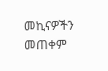መኪናዎችን መጠቀም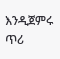እንዲጀምሩ ጥሪ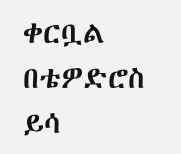ቀርቧል
በቴዎድሮስ ይሳ